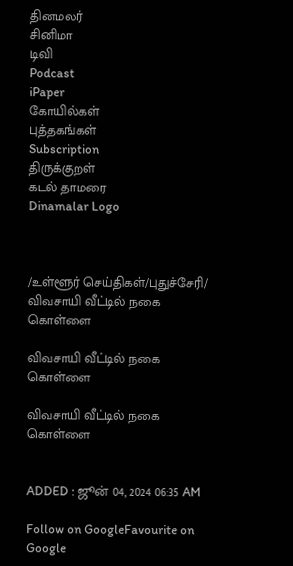தினமலர்
சினிமா
டிவி
Podcast
iPaper
கோயில்கள்
புத்தகங்கள்
Subscription
திருக்குறள்
கடல் தாமரை
Dinamalar Logo



/உள்ளூர் செய்திகள்/புதுச்சேரி/ விவசாயி வீட்டில் நகை கொள்ளை

விவசாயி வீட்டில் நகை கொள்ளை

விவசாயி வீட்டில் நகை கொள்ளை


ADDED : ஜூன் 04, 2024 06:35 AM

Follow on GoogleFavourite on Google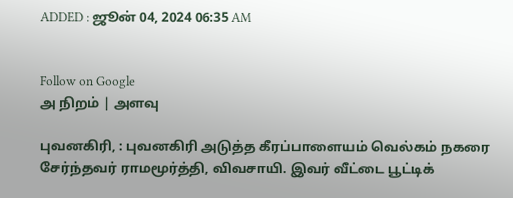ADDED : ஜூன் 04, 2024 06:35 AM


Follow on Google
அ நிறம் | அளவு

புவனகிரி, : புவனகிரி அடுத்த கீரப்பாளையம் வெல்கம் நகரை சேர்ந்தவர் ராமமூர்த்தி, விவசாயி. இவர் வீட்டை பூட்டிக்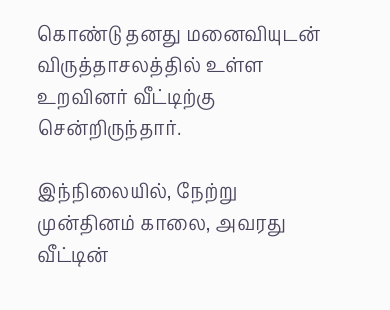கொண்டு தனது மனைவியுடன் விருத்தாசலத்தில் உள்ள உறவினர் வீட்டிற்கு சென்றிருந்தார்.

இந்நிலையில், நேற்று முன்தினம் காலை, அவரது வீட்டின்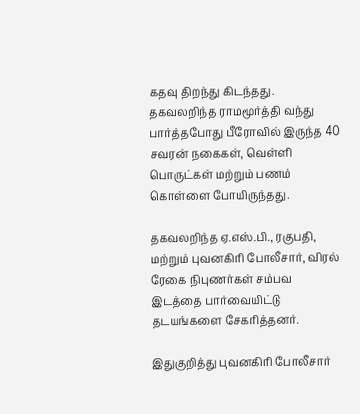கதவு திறந்து கிடந்தது. தகவலறிந்த ராமமூர்த்தி வந்து பார்த்தபோது பீரோவில் இருந்த 40 சவரன் நகைகள், வெள்ளி பொருட்கள் மற்றும் பணம் கொள்ளை போயிருந்தது.

தகவலறிந்த ஏ.எஸ்.பி., ரகுபதி, மற்றும் புவனகிரி போலீசார், விரல் ரேகை நிபுணர்கள் சம்பவ இடத்தை பார்வையிட்டு தடயங்களை சேகரித்தனர்.

இதுகுறித்து புவனகிரி போலீசார்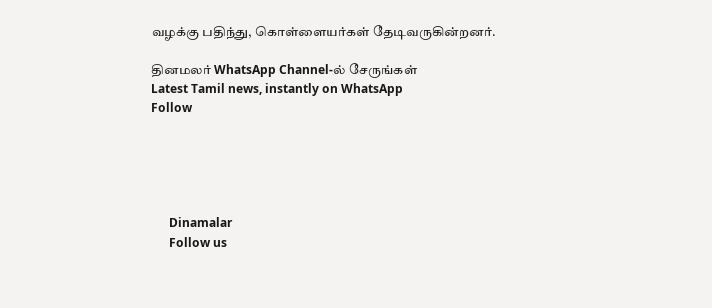வழக்கு பதிந்து, கொள்ளையர்கள் தேடிவருகின்றனர்.

தினமலர் WhatsApp Channel-ல் சேருங்கள்
Latest Tamil news, instantly on WhatsApp
Follow





      Dinamalar
      Follow us